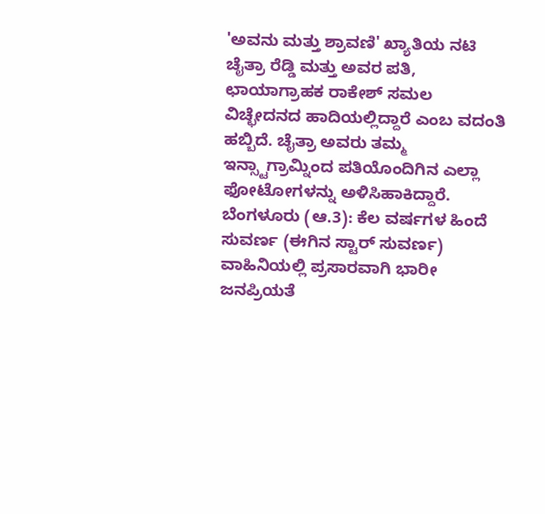'ಅವನು ಮತ್ತು ಶ್ರಾವಣಿ' ಖ್ಯಾತಿಯ ನಟಿ ಚೈತ್ರಾ ರೆಡ್ಡಿ ಮತ್ತು ಅವರ ಪತಿ, ಛಾಯಾಗ್ರಾಹಕ ರಾಕೇಶ್ ಸಮಲ ವಿಚ್ಛೇದನದ ಹಾದಿಯಲ್ಲಿದ್ದಾರೆ ಎಂಬ ವದಂತಿ ಹಬ್ಬಿದೆ. ಚೈತ್ರಾ ಅವರು ತಮ್ಮ ಇನ್ಸ್ಟಾಗ್ರಾಮ್ನಿಂದ ಪತಿಯೊಂದಿಗಿನ ಎಲ್ಲಾ ಫೋಟೋಗಳನ್ನು ಅಳಿಸಿಹಾಕಿದ್ದಾರೆ.
ಬೆಂಗಳೂರು (ಆ.3): ಕೆಲ ವರ್ಷಗಳ ಹಿಂದೆ ಸುವರ್ಣ (ಈಗಿನ ಸ್ಟಾರ್ ಸುವರ್ಣ) ವಾಹಿನಿಯಲ್ಲಿ ಪ್ರಸಾರವಾಗಿ ಭಾರೀ ಜನಪ್ರಿಯತೆ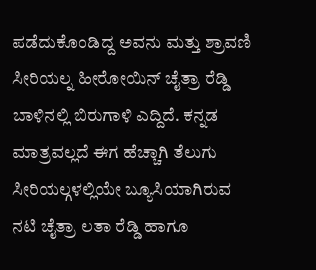ಪಡೆದುಕೊಂಡಿದ್ದ ಅವನು ಮತ್ತು ಶ್ರಾವಣಿ ಸೀರಿಯಲ್ನ ಹೀರೋಯಿನ್ ಚೈತ್ರಾ ರೆಡ್ಡಿ ಬಾಳಿನಲ್ಲಿ ಬಿರುಗಾಳಿ ಎದ್ದಿದೆ. ಕನ್ನಡ ಮಾತ್ರವಲ್ಲದೆ ಈಗ ಹೆಚ್ಚಾಗಿ ತೆಲುಗು ಸೀರಿಯಲ್ಗಳಲ್ಲಿಯೇ ಬ್ಯೂಸಿಯಾಗಿರುವ ನಟಿ ಚೈತ್ರಾ ಲತಾ ರೆಡ್ಡಿ ಹಾಗೂ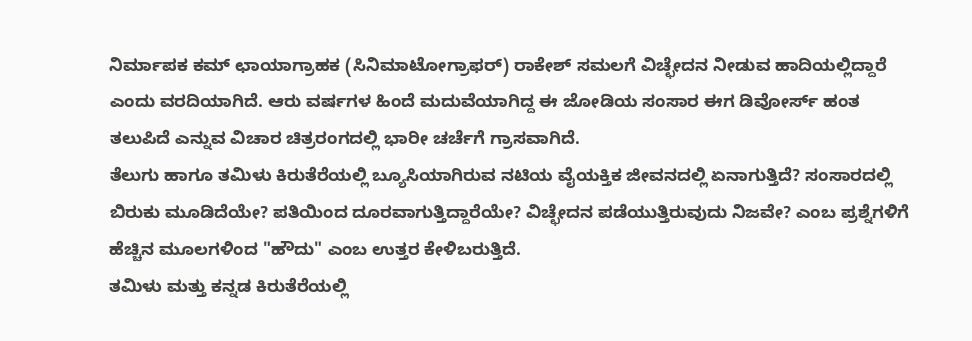ನಿರ್ಮಾಪಕ ಕಮ್ ಛಾಯಾಗ್ರಾಹಕ (ಸಿನಿಮಾಟೋಗ್ರಾಫರ್) ರಾಕೇಶ್ ಸಮಲಗೆ ವಿಚ್ಛೇದನ ನೀಡುವ ಹಾದಿಯಲ್ಲಿದ್ದಾರೆ ಎಂದು ವರದಿಯಾಗಿದೆ. ಆರು ವರ್ಷಗಳ ಹಿಂದೆ ಮದುವೆಯಾಗಿದ್ದ ಈ ಜೋಡಿಯ ಸಂಸಾರ ಈಗ ಡಿವೋರ್ಸ್ ಹಂತ ತಲುಪಿದೆ ಎನ್ನುವ ವಿಚಾರ ಚಿತ್ರರಂಗದಲ್ಲಿ ಭಾರೀ ಚರ್ಚೆಗೆ ಗ್ರಾಸವಾಗಿದೆ.
ತೆಲುಗು ಹಾಗೂ ತಮಿಳು ಕಿರುತೆರೆಯಲ್ಲಿ ಬ್ಯೂಸಿಯಾಗಿರುವ ನಟಿಯ ವೈಯಕ್ತಿಕ ಜೀವನದಲ್ಲಿ ಏನಾಗುತ್ತಿದೆ? ಸಂಸಾರದಲ್ಲಿ ಬಿರುಕು ಮೂಡಿದೆಯೇ? ಪತಿಯಿಂದ ದೂರವಾಗುತ್ತಿದ್ದಾರೆಯೇ? ವಿಚ್ಛೇದನ ಪಡೆಯುತ್ತಿರುವುದು ನಿಜವೇ? ಎಂಬ ಪ್ರಶ್ನೆಗಳಿಗೆ ಹೆಚ್ಚಿನ ಮೂಲಗಳಿಂದ "ಹೌದು" ಎಂಬ ಉತ್ತರ ಕೇಳಿಬರುತ್ತಿದೆ.
ತಮಿಳು ಮತ್ತು ಕನ್ನಡ ಕಿರುತೆರೆಯಲ್ಲಿ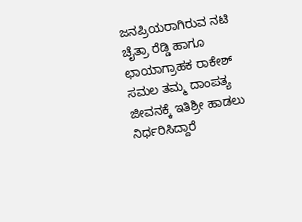ಜನಪ್ರಿಯರಾಗಿರುವ ನಟಿ ಚೈತ್ರಾ ರೆಡ್ಡಿ ಹಾಗೂ ಛಾಯಾಗ್ರಾಹಕ ರಾಕೇಶ್ ಸಮಲ ತಮ್ಮ ದಾಂಪತ್ಯ ಜೀವನಕ್ಕೆ ಇತಿಶ್ರೀ ಹಾಡಲು ನಿರ್ಧರಿಸಿದ್ದಾರೆ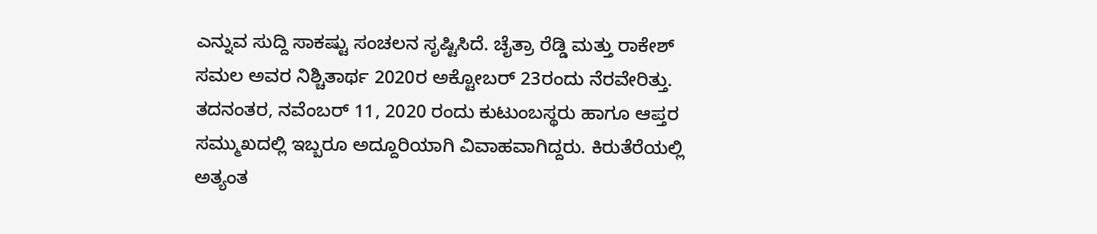ಎನ್ನುವ ಸುದ್ದಿ ಸಾಕಷ್ಟು ಸಂಚಲನ ಸೃಷ್ಟಿಸಿದೆ. ಚೈತ್ರಾ ರೆಡ್ಡಿ ಮತ್ತು ರಾಕೇಶ್ ಸಮಲ ಅವರ ನಿಶ್ಚಿತಾರ್ಥ 2020ರ ಅಕ್ಟೋಬರ್ 23ರಂದು ನೆರವೇರಿತ್ತು. ತದನಂತರ, ನವೆಂಬರ್ 11, 2020 ರಂದು ಕುಟುಂಬಸ್ಥರು ಹಾಗೂ ಆಪ್ತರ ಸಮ್ಮುಖದಲ್ಲಿ ಇಬ್ಬರೂ ಅದ್ದೂರಿಯಾಗಿ ವಿವಾಹವಾಗಿದ್ದರು. ಕಿರುತೆರೆಯಲ್ಲಿ ಅತ್ಯಂತ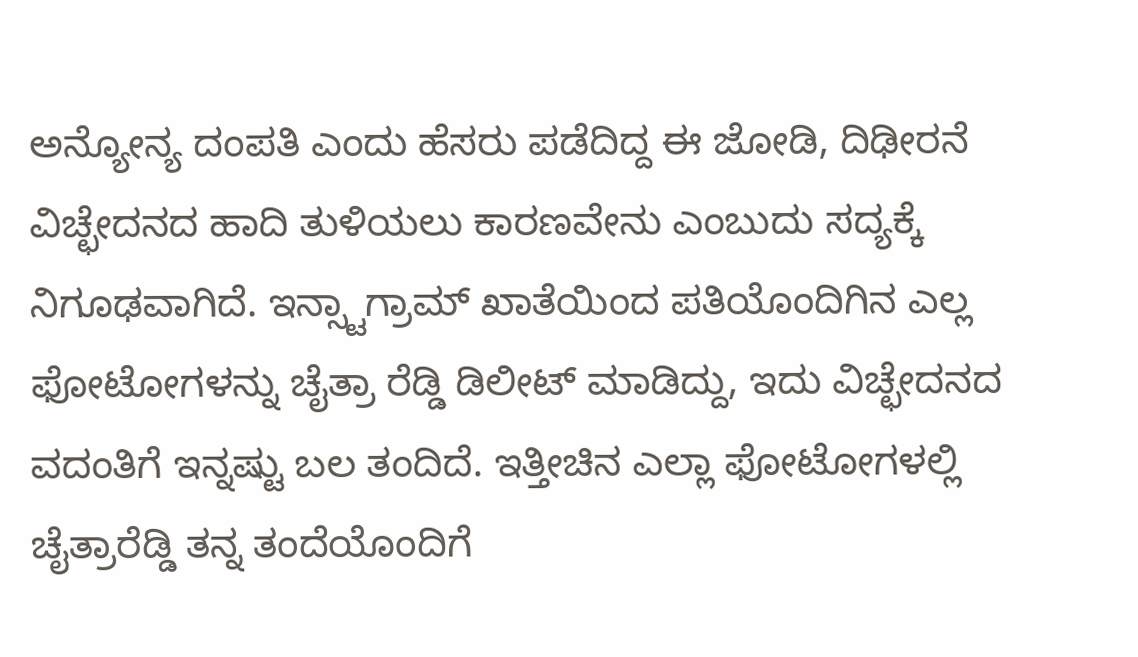ಅನ್ಯೋನ್ಯ ದಂಪತಿ ಎಂದು ಹೆಸರು ಪಡೆದಿದ್ದ ಈ ಜೋಡಿ, ದಿಢೀರನೆ ವಿಚ್ಛೇದನದ ಹಾದಿ ತುಳಿಯಲು ಕಾರಣವೇನು ಎಂಬುದು ಸದ್ಯಕ್ಕೆ ನಿಗೂಢವಾಗಿದೆ. ಇನ್ಸ್ಟಾಗ್ರಾಮ್ ಖಾತೆಯಿಂದ ಪತಿಯೊಂದಿಗಿನ ಎಲ್ಲ ಫೋಟೋಗಳನ್ನು ಚೈತ್ರಾ ರೆಡ್ಡಿ ಡಿಲೀಟ್ ಮಾಡಿದ್ದು, ಇದು ವಿಚ್ಛೇದನದ ವದಂತಿಗೆ ಇನ್ನಷ್ಟು ಬಲ ತಂದಿದೆ. ಇತ್ತೀಚಿನ ಎಲ್ಲಾ ಫೋಟೋಗಳಲ್ಲಿ ಚೈತ್ರಾರೆಡ್ಡಿ ತನ್ನ ತಂದೆಯೊಂದಿಗೆ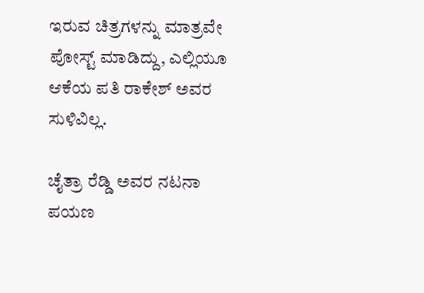ಇರುವ ಚಿತ್ರಗಳನ್ನು ಮಾತ್ರವೇ ಪೋಸ್ಟ್ ಮಾಡಿದ್ದು, ಎಲ್ಲಿಯೂ ಆಕೆಯ ಪತಿ ರಾಕೇಶ್ ಅವರ ಸುಳಿವಿಲ್ಲ.

ಚೈತ್ರಾ ರೆಡ್ಡಿ ಅವರ ನಟನಾ ಪಯಣ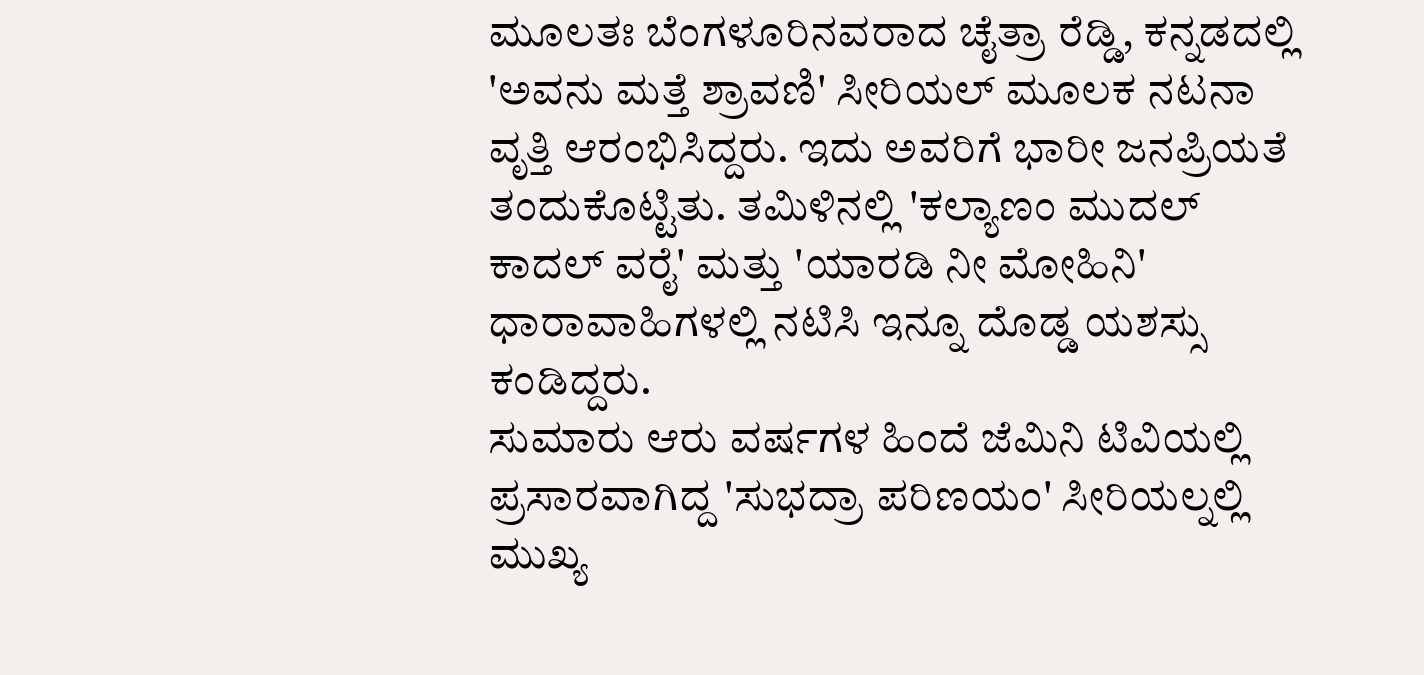ಮೂಲತಃ ಬೆಂಗಳೂರಿನವರಾದ ಚೈತ್ರಾ ರೆಡ್ಡಿ, ಕನ್ನಡದಲ್ಲಿ 'ಅವನು ಮತ್ತೆ ಶ್ರಾವಣಿ' ಸೀರಿಯಲ್ ಮೂಲಕ ನಟನಾ ವೃತ್ತಿ ಆರಂಭಿಸಿದ್ದರು. ಇದು ಅವರಿಗೆ ಭಾರೀ ಜನಪ್ರಿಯತೆ ತಂದುಕೊಟ್ಟಿತು. ತಮಿಳಿನಲ್ಲಿ 'ಕಲ್ಯಾಣಂ ಮುದಲ್ ಕಾದಲ್ ವರೈ' ಮತ್ತು 'ಯಾರಡಿ ನೀ ಮೋಹಿನಿ' ಧಾರಾವಾಹಿಗಳಲ್ಲಿ ನಟಿಸಿ ಇನ್ನೂ ದೊಡ್ಡ ಯಶಸ್ಸು ಕಂಡಿದ್ದರು.
ಸುಮಾರು ಆರು ವರ್ಷಗಳ ಹಿಂದೆ ಜೆಮಿನಿ ಟಿವಿಯಲ್ಲಿ ಪ್ರಸಾರವಾಗಿದ್ದ 'ಸುಭದ್ರಾ ಪರಿಣಯಂ' ಸೀರಿಯಲ್ನಲ್ಲಿ ಮುಖ್ಯ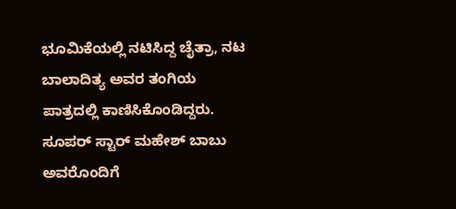ಭೂಮಿಕೆಯಲ್ಲಿ ನಟಿಸಿದ್ದ ಚೈತ್ರಾ, ನಟ ಬಾಲಾದಿತ್ಯ ಅವರ ತಂಗಿಯ ಪಾತ್ರದಲ್ಲಿ ಕಾಣಿಸಿಕೊಂಡಿದ್ದರು. ಸೂಪರ್ ಸ್ಟಾರ್ ಮಹೇಶ್ ಬಾಬು ಅವರೊಂದಿಗೆ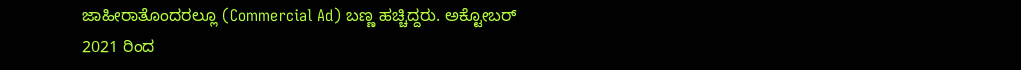ಜಾಹೀರಾತೊಂದರಲ್ಲೂ (Commercial Ad) ಬಣ್ಣ ಹಚ್ಚಿದ್ದರು. ಅಕ್ಟೋಬರ್ 2021 ರಿಂದ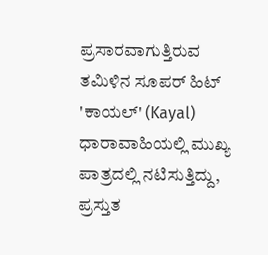ಪ್ರಸಾರವಾಗುತ್ತಿರುವ ತಮಿಳಿನ ಸೂಪರ್ ಹಿಟ್ 'ಕಾಯಲ್' (Kayal) ಧಾರಾವಾಹಿಯಲ್ಲಿ ಮುಖ್ಯ ಪಾತ್ರದಲ್ಲಿ ನಟಿಸುತ್ತಿದ್ದು, ಪ್ರಸ್ತುತ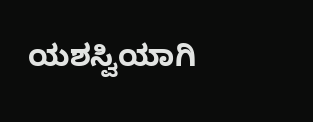ಯಶಸ್ವಿಯಾಗಿ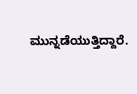ಮುನ್ನಡೆಯುತ್ತಿದ್ದಾರೆ.